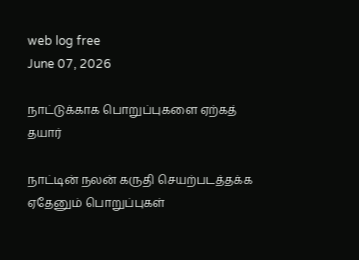web log free
June 07, 2026

நாட்டுக்காக பொறுப்புகளை ஏற்கத் தயார்

நாட்டின் நலன் கருதி செயற்படத்தக்க ஏதேனும் பொறுப்புகள்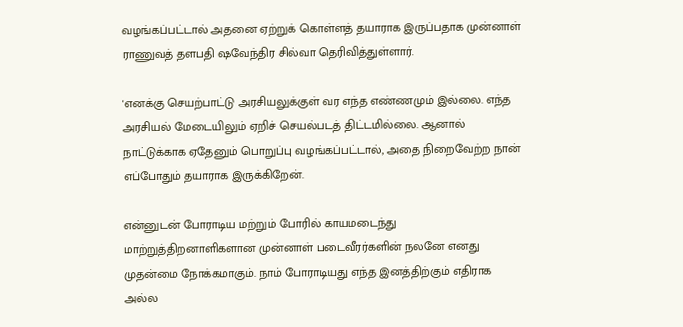வழங்கப்பட்டால் அதனை ஏற்றுக் கொள்ளத் தயாராக இருப்பதாக முன்னாள் ராணுவத் தளபதி ஷவேந்திர சில்வா தெரிவித்துள்ளார்.

'எனக்கு செயற்பாட்டு அரசியலுக்குள் வர எந்த எண்ணமும் இல்லை. எந்த அரசியல் மேடையிலும் ஏறிச் செயல்படத் திட்டமில்லை. ஆனால் நாட்டுக்காக ஏதேனும் பொறுப்பு வழங்கப்பட்டால், அதை நிறைவேற்ற நான் எப்போதும் தயாராக இருக்கிறேன்.

என்னுடன் போராடிய மற்றும் போரில் காயமடைந்து மாற்றுத்திறனாளிகளான முன்னாள் படைவீரர்களின் நலனே எனது முதன்மை நோக்கமாகும். நாம் போராடியது எந்த இனத்திற்கும் எதிராக அல்ல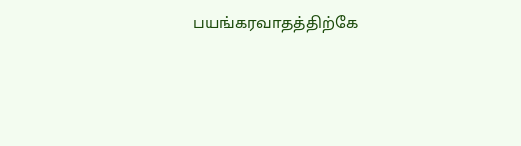பயங்கரவாதத்திற்கே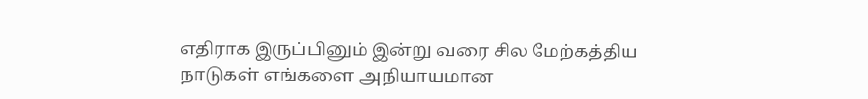எதிராக இருப்பினும் இன்று வரை சில மேற்கத்திய நாடுகள் எங்களை அநியாயமான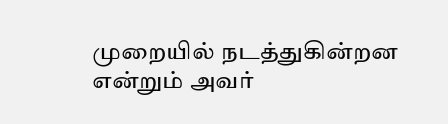முறையில் நடத்துகின்றன என்றும் அவர்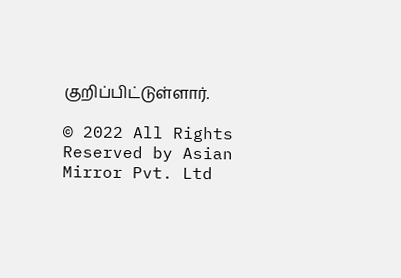குறிப்பிட்டுள்ளார்.

© 2022 All Rights Reserved by Asian Mirror Pvt. Ltd